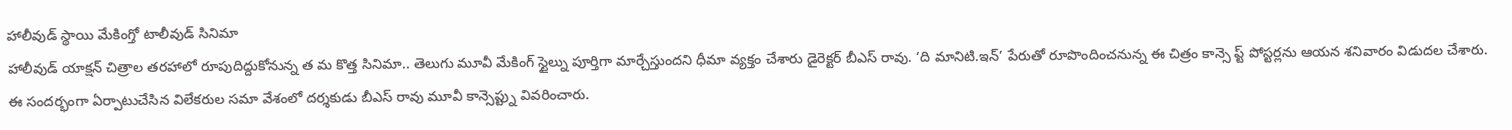హాలీవుడ్ స్థాయి మేకింగ్తో టాలీవుడ్ సినిమా
హాలీవుడ్ యాక్షన్ చిత్రాల తరహాలో రూపుదిద్దుకోనున్న త మ కొత్త సినిమా.. తెలుగు మూవీ మేకింగ్ స్టైల్ను పూర్తిగా మార్చేస్తుందని ధీమా వ్యక్తం చేశారు డైరెక్టర్ బీఎస్ రావు. ‘ది మానిటి.ఇన్’ పేరుతో రూపొందించనున్న ఈ చిత్రం కాన్సె ప్ట్ పోస్టర్లను ఆయన శనివారం విడుదల చేశారు. ఈ సందర్భంగా ఏర్పాటుచేసిన విలేకరుల సమా వేశంలో దర్శకుడు బీఎస్ రావు మూవీ కాన్సెప్ట్ను వివరించారు.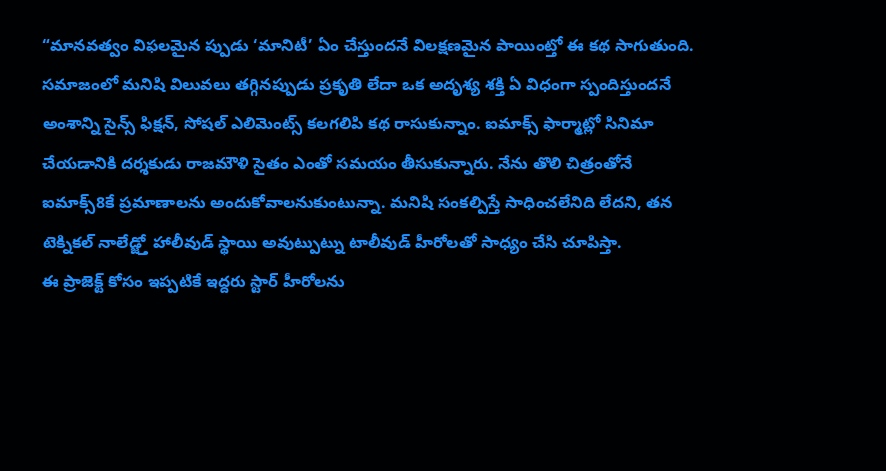“మానవత్వం విఫలమైన ప్పుడు ‘మానిటీ’ ఏం చేస్తుందనే విలక్షణమైన పాయింట్తో ఈ కథ సాగుతుంది.
సమాజంలో మనిషి విలువలు తగ్గినప్పుడు ప్రకృతి లేదా ఒక అదృశ్య శక్తి ఏ విధంగా స్పందిస్తుందనే అంశాన్ని సైన్స్ ఫిక్షన్, సోషల్ ఎలిమెంట్స్ కలగలిపి కథ రాసుకున్నాం. ఐమాక్స్ ఫార్మాట్లో సినిమా చేయడానికి దర్శకుడు రాజమౌళి సైతం ఎంతో సమయం తీసుకున్నారు. నేను తొలి చిత్రంతోనే ఐమాక్స్8కే ప్రమాణాలను అందుకోవాలనుకుంటున్నా. మనిషి సంకల్పిస్తే సాధించలేనిది లేదని, తన టెక్నికల్ నాలేడ్జ్తో హాలీవుడ్ స్థాయి అవుట్పుట్ను టాలీవుడ్ హీరోలతో సాధ్యం చేసి చూపిస్తా.
ఈ ప్రాజెక్ట్ కోసం ఇప్పటికే ఇద్దరు స్టార్ హీరోలను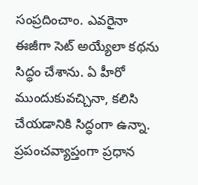సంప్రదించాం. ఎవరైనా ఈజీగా సెట్ అయ్యేలా కథను సిద్ధం చేశాను. ఏ హీరో ముందుకువచ్చినా, కలిసి చేయడానికి సిద్ధంగా ఉన్నా. ప్రపంచవ్యాప్తంగా ప్రధాన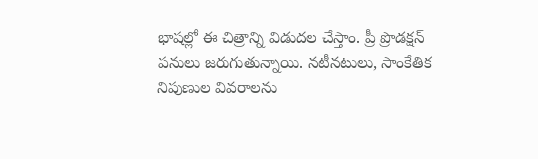భాషల్లో ఈ చిత్రాన్ని విడుదల చేస్తాం. ప్రీ ప్రొడక్షన్ పనులు జరుగుతున్నాయి. నటీనటులు, సాంకేతిక నిపుణుల వివరాలను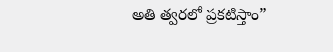అతి త్వరలో ప్రకటిస్తాం”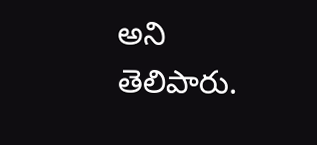అని తెలిపారు.